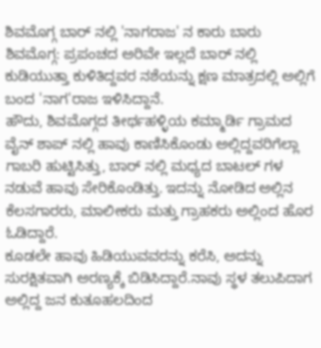ಶಿವಮೊಗ್ಗ ಬಾರ್ ನಲ್ಲಿ 'ನಾಗರಾಜ' ನ ಕಾರು ಬಾರು
ಶಿವಮೊಗ್ಗ: ಪ್ರಪಂಚದ ಅರಿವೇ ಇಲ್ಲದೆ ಬಾರ್ ನಲ್ಲಿ ಕುಡಿಯುತ್ತಾ ಕುಳಿತಿದ್ದವರ ನಶೆಯನ್ನು ಕ್ಷಣ ಮಾತ್ರದಲ್ಲಿ ಅಲ್ಲಿಗೆ ಬಂದ 'ನಾಗ'ರಾಜ ಇಳಿಸಿದ್ದಾನೆ.
ಹೌದು, ಶಿವಮೊಗ್ಗದ ತೀರ್ಥಹಳ್ಳಿಯ ಕಮ್ಮಾರ್ಡಿ ಗ್ರಾಮದ ವೈನ್ ಶಾಪ್ ನಲ್ಲಿ ಹಾವು ಕಾಣಿಸಿಕೊಂಡು ಅಲ್ಲಿದ್ದವರಿಗೆಲ್ಲಾ ಗಾಬರಿ ಹುಟ್ಟಿಸಿತ್ತು, ಬಾರ್ ನಲ್ಲಿ ಮಧ್ಯದ ಬಾಟಲ್ ಗಳ ನಡುವೆ ಹಾವು ಸೇರಿಕೊಂಡಿತ್ತು. ಇದನ್ನು ನೋಡಿದ ಅಲ್ಲಿನ ಕೆಲಸಗಾರರು, ಮಾಲೀಕರು ಮತ್ತು ಗ್ರಾಹಕರು ಅಲ್ಲಿಂದ ಹೊರ ಓಡಿದ್ದಾರೆ.
ಕೂಡಲೇ ಹಾವು ಹಿಡಿಯುವವರನ್ನು ಕರೆಸಿ, ಅದನ್ನು ಸುರಕ್ಷಿತವಾಗಿ ಅರಣ್ಯಕ್ಕೆ ಬಿಡಿಸಿದ್ದಾರೆ.ನಾವು ಸ್ಥಳ ತಲುಪಿದಾಗ ಅಲ್ಲಿದ್ದ ಜನ ಕುತೂಹಲದಿಂದ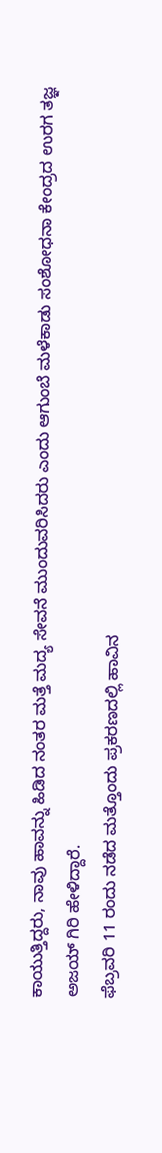ಕಾಯುತ್ತಿದ್ದರು, ನಾವು ಹಾವನ್ನು ಹಿಡಿದ ನಂತರ ಮತ್ತೆ ಮದ್ಯ ಸೇವನೆ ಮುಂದುವರಿಸಿದರು ಎಂದು ಆಗುಂಬೆ ಮಳೆಕಾಡು ಸಂಶೋಧನಾ ಕೇಂದ್ರದ ಉರಗ ತಜ್ಞ ಅಜಯ್ ಗಿರಿ ಹೇಳಿದ್ದಾರೆ.
ಫೆಬ್ರವರಿ 11 ರಂದು ನಡೆದ ಮತ್ತೊಂದು ಪ್ರಕರಣದಲ್ಲಿ ಹಾವಿನ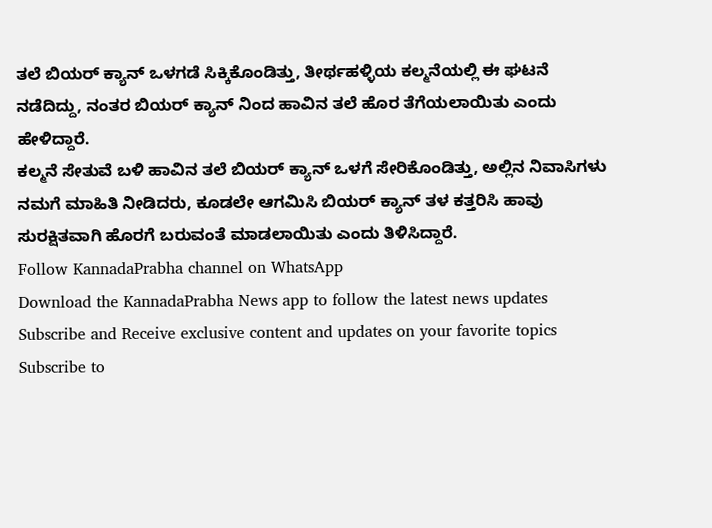ತಲೆ ಬಿಯರ್ ಕ್ಯಾನ್ ಒಳಗಡೆ ಸಿಕ್ಕಿಕೊಂಡಿತ್ತು, ತೀರ್ಥಹಳ್ಳಿಯ ಕಲ್ಮನೆಯಲ್ಲಿ ಈ ಘಟನೆ ನಡೆದಿದ್ದು, ನಂತರ ಬಿಯರ್ ಕ್ಯಾನ್ ನಿಂದ ಹಾವಿನ ತಲೆ ಹೊರ ತೆಗೆಯಲಾಯಿತು ಎಂದು ಹೇಳಿದ್ದಾರೆ.
ಕಲ್ಮನೆ ಸೇತುವೆ ಬಳಿ ಹಾವಿನ ತಲೆ ಬಿಯರ್ ಕ್ಯಾನ್ ಒಳಗೆ ಸೇರಿಕೊಂಡಿತ್ತು, ಅಲ್ಲಿನ ನಿವಾಸಿಗಳು ನಮಗೆ ಮಾಹಿತಿ ನೀಡಿದರು, ಕೂಡಲೇ ಆಗಮಿಸಿ ಬಿಯರ್ ಕ್ಯಾನ್ ತಳ ಕತ್ತರಿಸಿ ಹಾವು ಸುರಕ್ಷಿತವಾಗಿ ಹೊರಗೆ ಬರುವಂತೆ ಮಾಡಲಾಯಿತು ಎಂದು ತಿಳಿಸಿದ್ದಾರೆ.
Follow KannadaPrabha channel on WhatsApp
Download the KannadaPrabha News app to follow the latest news updates
Subscribe and Receive exclusive content and updates on your favorite topics
Subscribe to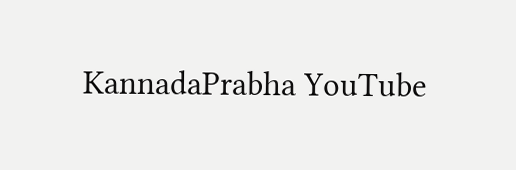KannadaPrabha YouTube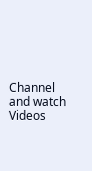Channel and watch Videos